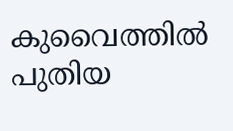കുവൈത്തിൽ പുതിയ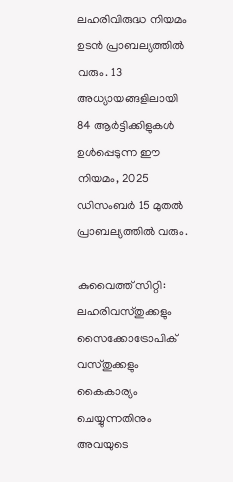ലഹരിവിരുദ്ധ നിയമം ഉടൻ പ്രാബല്യത്തിൽ വരും. 13 അധ്യായങ്ങളിലായി 84 ആർട്ടിക്കിളുകൾ ഉൾപ്പെടുന്ന ഈ നിയമം, 2025 ഡിസംബർ 15 മുതൽ പ്രാബല്യത്തിൽ വരും.

കുവൈത്ത് സിറ്റി: ലഹരിവസ്തുക്കളും സൈക്കോട്രോപിക് വസ്തുക്കളും കൈകാര്യം ചെയ്യുന്നതിനും അവയുടെ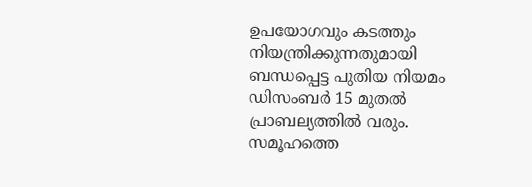ഉപയോഗവും കടത്തും നിയന്ത്രിക്കുന്നതുമായി ബന്ധപ്പെട്ട പുതിയ നിയമം ഡിസംബര്‍ 15 മുതൽ പ്രാബല്യത്തിൽ വരും. സമൂഹത്തെ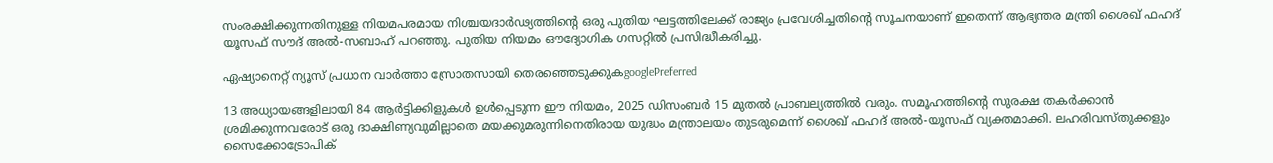സംരക്ഷിക്കുന്നതിനുള്ള നിയമപരമായ നിശ്ചയദാർഢ്യത്തിന്‍റെ ഒരു പുതിയ ഘട്ടത്തിലേക്ക് രാജ്യം പ്രവേശിച്ചതിന്‍റെ സൂചനയാണ് ഇതെന്ന് ആഭ്യന്തര മന്ത്രി ശൈഖ് ഫഹദ് യൂസഫ് സൗദ് അൽ-സബാഹ് പറഞ്ഞു. പുതിയ നിയമം ഔദ്യോഗിക ഗസറ്റിൽ പ്രസിദ്ധീകരിച്ചു.

ഏഷ്യാനെറ്റ് ന്യൂസ് പ്രധാന വാർത്താ സ്രോതസായി തെരഞ്ഞെടുക്കുകgooglePreferred

13 അധ്യായങ്ങളിലായി 84 ആർട്ടിക്കിളുകൾ ഉൾപ്പെടുന്ന ഈ നിയമം, 2025 ഡിസംബർ 15 മുതൽ പ്രാബല്യത്തിൽ വരും. സമൂഹത്തിന്‍റെ സുരക്ഷ തകർക്കാൻ ശ്രമിക്കുന്നവരോട് ഒരു ദാക്ഷിണ്യവുമില്ലാതെ മയക്കുമരുന്നിനെതിരായ യുദ്ധം മന്ത്രാലയം തുടരുമെന്ന് ശൈഖ് ഫഹദ് അൽ-യൂസഫ് വ്യക്തമാക്കി. ലഹരിവസ്തുക്കളും സൈക്കോട്രോപിക്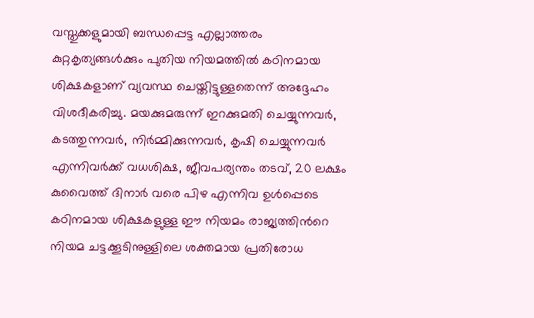വസ്തുക്കളുമായി ബന്ധപ്പെട്ട എല്ലാത്തരം കുറ്റകൃത്യങ്ങൾക്കും പുതിയ നിയമത്തിൽ കഠിനമായ ശിക്ഷകളാണ് വ്യവസ്ഥ ചെയ്തിട്ടുള്ളതെന്ന് അദ്ദേഹം വിശദീകരിച്ചു. മയക്കുമരുന്ന് ഇറക്കുമതി ചെയ്യുന്നവർ, കടത്തുന്നവർ, നിർമ്മിക്കുന്നവർ, കൃഷി ചെയ്യുന്നവർ എന്നിവർക്ക് വധശിക്ഷ, ജീവപര്യന്തം തടവ്, 20 ലക്ഷം കുവൈത്ത് ദിനാർ വരെ പിഴ എന്നിവ ഉൾപ്പെടെ കഠിനമായ ശിക്ഷകളുള്ള ഈ നിയമം രാജ്യത്തിന്‍റെ നിയമ ചട്ടക്കൂടിനുള്ളിലെ ശക്തമായ പ്രതിരോധ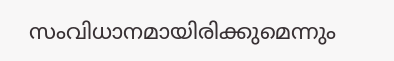സംവിധാനമായിരിക്കുമെന്നും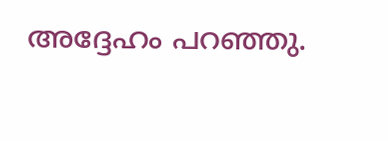അദ്ദേഹം പറഞ്ഞു.